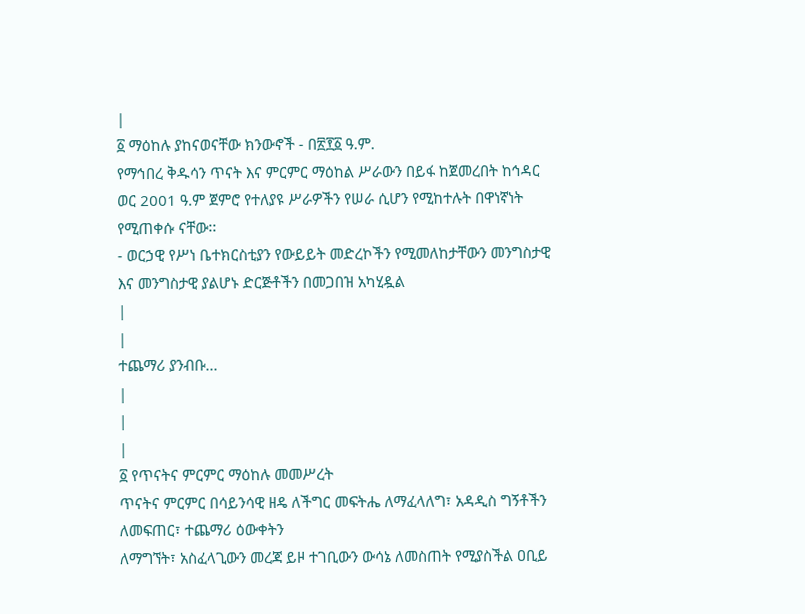|
፩ ማዕከሉ ያከናወናቸው ክንውኖች - በ፳፻፩ ዓ.ም.
የማኅበረ ቅዱሳን ጥናት እና ምርምር ማዕከል ሥራውን በይፋ ከጀመረበት ከኅዳር ወር 2001 ዓ.ም ጀምሮ የተለያዩ ሥራዎችን የሠራ ሲሆን የሚከተሉት በዋነኛነት የሚጠቀሱ ናቸው፡፡
- ወርኃዊ የሥነ ቤተክርስቲያን የውይይት መድረኮችን የሚመለከታቸውን መንግስታዊ እና መንግስታዊ ያልሆኑ ድርጅቶችን በመጋበዝ አካሂዷል
|
|
ተጨማሪ ያንብቡ...
|
|
|
፩ የጥናትና ምርምር ማዕከሉ መመሥረት
ጥናትና ምርምር በሳይንሳዊ ዘዴ ለችግር መፍትሔ ለማፈላለግ፣ አዳዲስ ግኝቶችን ለመፍጠር፣ ተጨማሪ ዕውቀትን
ለማግኘት፣ አስፈላጊውን መረጃ ይዞ ተገቢውን ውሳኔ ለመስጠት የሚያስችል ዐቢይ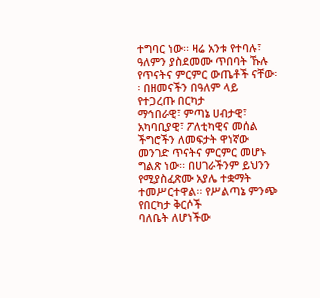ተግባር ነው፡፡ ዛሬ አንቱ የተባሉ፣
ዓለምን ያስደመሙ ጥበባት ኹሉ የጥናትና ምርምር ውጤቶች ናቸው፡፡ በዘመናችን በዓለም ላይ የተጋረጡ በርካታ
ማኅበራዊ፣ ምጣኔ ሀብታዊ፣ አካባቢያዊ፣ ፖለቲካዊና መሰል ችግሮችን ለመፍታት ዋነኛው መንገድ ጥናትና ምርምር መሆኑ
ግልጽ ነው፡፡ በሀገራችንም ይህንን የሚያስፈጽሙ አያሌ ተቋማት ተመሥርተዋል፡፡ የሥልጣኔ ምንጭ የበርካታ ቅርሶች
ባለቤት ለሆነችው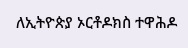ለኢትዮጵያ ኦርቶዶክስ ተዋሕዶ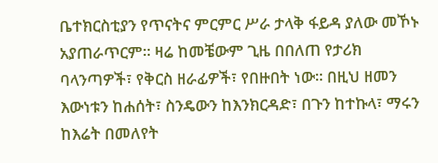ቤተክርስቲያን የጥናትና ምርምር ሥራ ታላቅ ፋይዳ ያለው መኾኑ
አያጠራጥርም፡፡ ዛሬ ከመቼውም ጊዜ በበለጠ የታሪክ ባላንጣዎች፣ የቅርስ ዘራፊዎች፣ የበዙበት ነው፡፡ በዚህ ዘመን
እውነቱን ከሐሰት፣ ስንዴውን ከእንክርዳድ፣ በጉን ከተኩላ፣ ማሩን ከእሬት በመለየት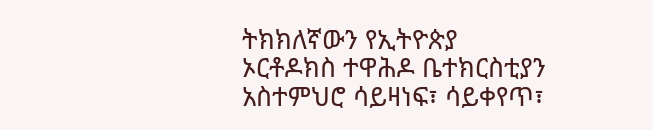ትክክለኛውን የኢትዮጵያ
ኦርቶዶክስ ተዋሕዶ ቤተክርስቲያን አስተምህሮ ሳይዛነፍ፣ ሳይቀየጥ፣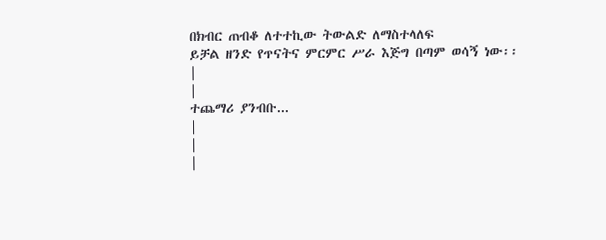በክብር ጠብቆ ለተተኪው ትውልድ ለማስተላለፍ
ይቻል ዘንድ የጥናትና ምርምር ሥራ እጅግ በጣም ወሳኝ ነው፡፡
|
|
ተጨማሪ ያንብቡ...
|
|
|